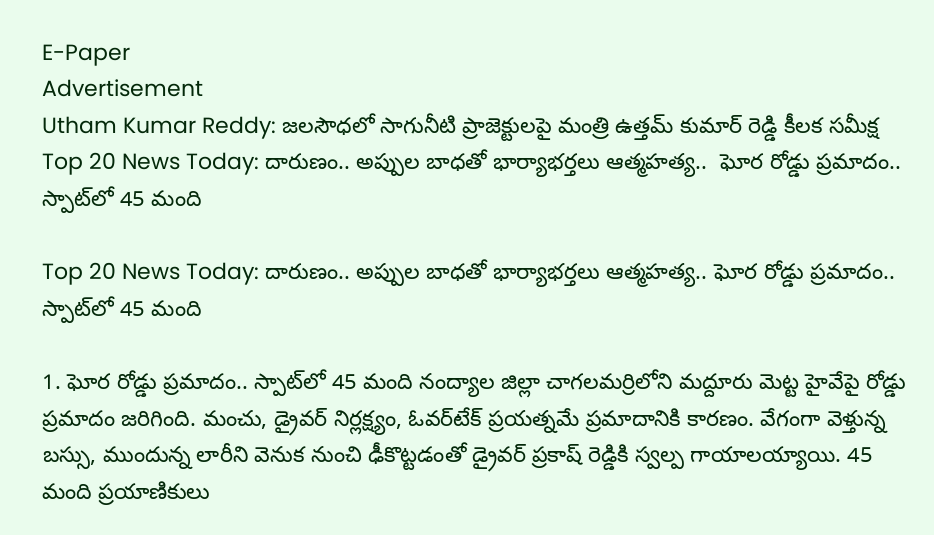E-Paper
Advertisement
Utham Kumar Reddy: జలసౌధలో సాగునీటి ప్రాజెక్టులపై మంత్రి ఉత్తమ్ కుమార్ రెడ్డి కీలక సమీక్ష
Top 20 News Today: దారుణం.. అప్పుల బాధతో భార్యాభర్తలు ఆత్మహత్య..  ఘోర రోడ్డు ప్రమాదం.. స్పాట్‌లో 45 మంది

Top 20 News Today: దారుణం.. అప్పుల బాధతో భార్యాభర్తలు ఆత్మహత్య.. ఘోర రోడ్డు ప్రమాదం.. స్పాట్‌లో 45 మంది

1. ఘోర రోడ్డు ప్రమాదం.. స్పాట్‌లో 45 మంది నంద్యాల జిల్లా చాగలమర్రిలోని మద్దూరు మెట్ట హైవేపై రోడ్డు ప్రమాదం జరిగింది. మంచు, డ్రైవర్ నిర్లక్ష్యం, ఓవర్‌టేక్ ప్రయత్నమే ప్రమాదానికి కారణం. వేగంగా వెళ్తున్న బస్సు, ముందున్న లారీని వెనుక నుంచి ఢీకొట్టడంతో డ్రైవర్ ప్రకాష్ రెడ్డికి స్వల్ప గాయాలయ్యాయి. 45 మంది ప్రయాణికులు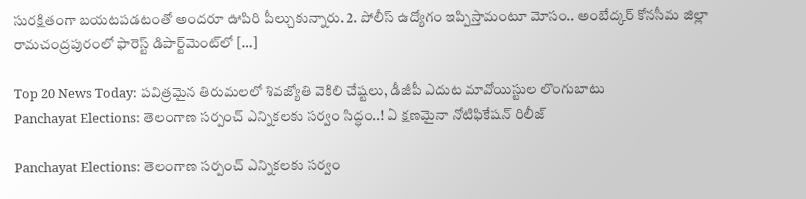సురక్షితంగా బయటపడటంతో అందరూ ఊపిరి పీల్చుకున్నారు. 2. పోలీస్ ఉద్యోగం ఇప్పిస్తామంటూ మోసం.. అంబేద్కర్ కోనసీమ జిల్లా రామచంద్రపురంలో ఫారెస్ట్ డిపార్ట్‌మెంట్‌లో […]

Top 20 News Today: పవిత్రమైన తిరుమలలో శివజ్యోతి వెకిలి చేష్టలు, డీజీపీ ఎదుట మావోయిస్టుల లొంగుబాటు
Panchayat Elections: తెలంగాణ సర్పంచ్ ఎన్నికలకు సర్వం సిద్ధం..! ఏ క్షణమైనా నోటిఫికేషన్ రిలీజ్

Panchayat Elections: తెలంగాణ సర్పంచ్ ఎన్నికలకు సర్వం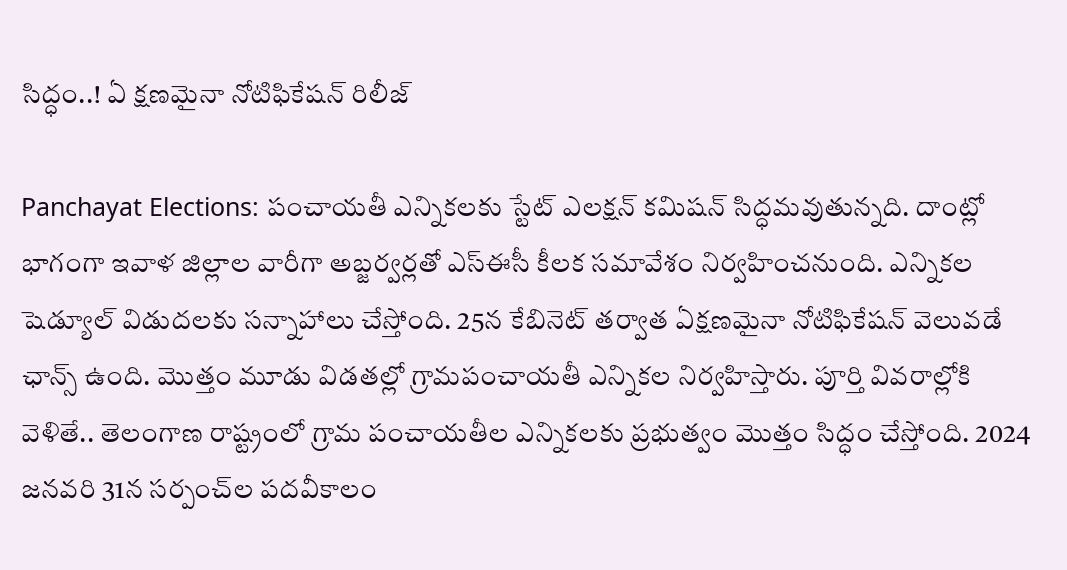సిద్ధం..! ఏ క్షణమైనా నోటిఫికేషన్ రిలీజ్

Panchayat Elections: పంచాయతీ ఎన్నికలకు స్టేట్ ఎలక్షన్ కమిషన్ సిద్ధమవుతున్నది. దాంట్లో భాగంగా ఇవాళ జిల్లాల వారీగా అబ్జర్వర్లతో ఎస్‌ఈసీ కీలక సమావేశం నిర్వహించనుంది. ఎన్నికల షెడ్యూల్‌ విడుదలకు సన్నాహాలు చేస్తోంది. 25న కేబినెట్ తర్వాత ఏక్షణమైనా నోటిఫికేషన్ వెలువడే ఛాన్స్ ఉంది. మొత్తం మూడు విడతల్లో గ్రామపంచాయతీ ఎన్నికల నిర్వహిస్తారు. పూర్తి వివరాల్లోకి వెళితే.. తెలంగాణ రాష్ట్రంలో గ్రామ పంచాయతీల ఎన్నికలకు ప్రభుత్వం మొత్తం సిద్ధం చేస్తోంది. 2024 జనవరి 31న సర్పంచ్‌ల పదవీకాలం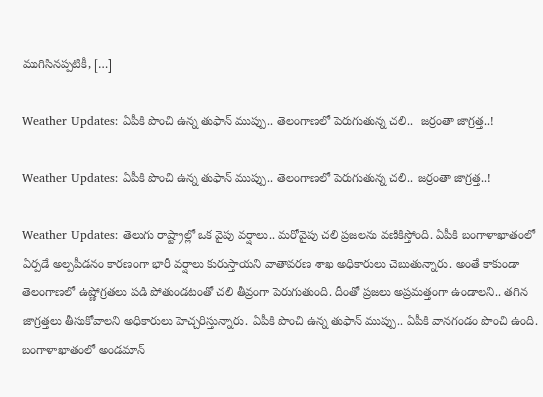ముగిసినప్పటికీ, […]

Weather Updates: ఏపీకి పొంచి ఉన్న తుఫాన్ ముప్పు.. తెలంగాణలో పెరుగుతున్న చలి..  జర్రంతా జాగ్రత్త..!

Weather Updates: ఏపీకి పొంచి ఉన్న తుఫాన్ ముప్పు.. తెలంగాణలో పెరుగుతున్న చలి.. జర్రంతా జాగ్రత్త..!

Weather Updates: తెలుగు రాష్ట్రాల్లో ఒక వైపు వర్షాలు.. మరోవైపు చలి ప్రజలను వణికిస్తోంది. ఏపీకి బంగాళాఖాతంలో ఏర్పడే అల్పపీడనం కారణంగా భారీ వర్షాలు కురుస్తాయని వాతావరణ శాఖ అధికారులు చెబుతున్నారు. అంతే కాకుండా తెలంగాణలో ఉష్ణోగ్రతలు పడి పోతుండటంతో చలి తీవ్రంగా పెరుగుతుంది. దీంతో ప్రజలు అప్రమత్తంగా ఉండాలని.. తగిన జాగ్రత్తలు తీసుకోవాలని అధికారులు హెచ్చరిస్తున్నారు. ఏపీకి పొంచి ఉన్న తుఫాన్‌ ముప్పు.. ఏపీకి వానగండం పొంచి ఉంది. బంగాళాఖాతంలో అండమాన్‌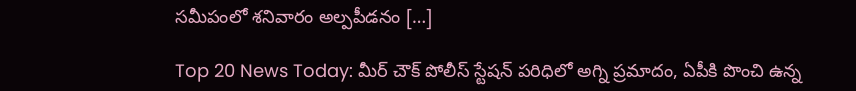సమీపంలో శనివారం అల్పపీడనం […]

Top 20 News Today: మీర్ చౌక్ పోలీస్ స్టేషన్ పరిధిలో అగ్ని ప్రమాదం, ఏపీకి పొంచి ఉన్న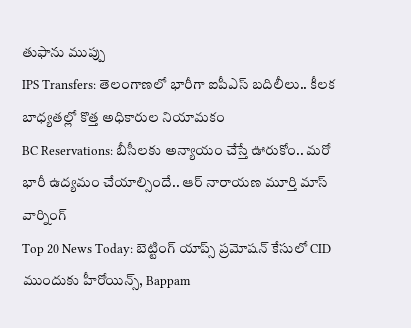తుఫాను ముప్పు
IPS Transfers: తెలంగాణలో భారీగా ఐపీఎస్ బదిలీలు.. కీలక బాధ్యతల్లో కొత్త అధికారుల నియామకం
BC Reservations: బీసీలకు అన్యాయం చేస్తే ఊరుకోం.. మరో భారీ ఉద్యమం చేయాల్సిందే.. ఆర్ నారాయణ మూర్తి మాస్ వార్నింగ్
Top 20 News Today: బెట్టింగ్ యాప్స్ ప్రమోషన్ కేసులో CID ముందుకు హీరోయిన్స్, Bappam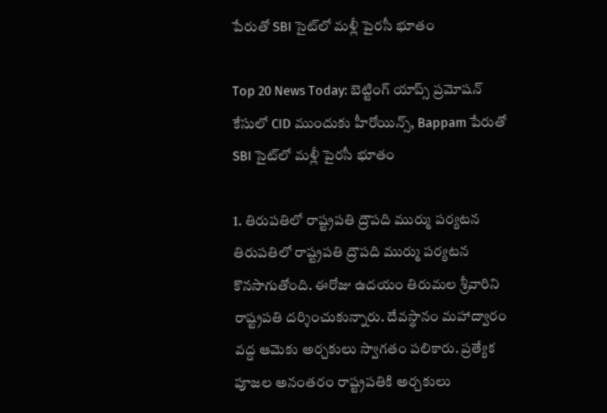పేరుతో SBI సైట్‌లో మళ్లీ పైరసీ భూతం

Top 20 News Today: బెట్టింగ్ యాప్స్ ప్రమోషన్ కేసులో CID ముందుకు హీరోయిన్స్, Bappam పేరుతో SBI సైట్‌లో మళ్లీ పైరసీ భూతం

1. తిరుపతిలో రాష్ట్రపతి ద్రౌపది ముర్ము పర్యటన తిరుపతిలో రాష్ట్రపతి ద్రౌపది ముర్ము పర్యటన కొనసాగుతోంది. ఈరోజు ఉదయం తిరుమల శ్రీవారిని రాష్ట్రపతి దర్శించుకున్నారు. దేవస్థానం మహాద్వారం వద్ద ఆమెకు అర్చకులు స్వాగతం పలికారు. ప్రత్యేక పూజల అనంతరం రాష్ట్రపతికి అర్చకులు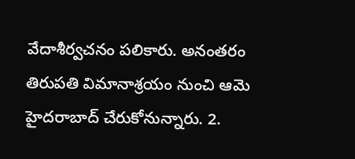వేదాశీర్వచనం పలికారు. అనంతరం తిరుపతి విమానాశ్రయం నుంచి ఆమె హైదరాబాద్ చేరుకోనున్నారు. 2.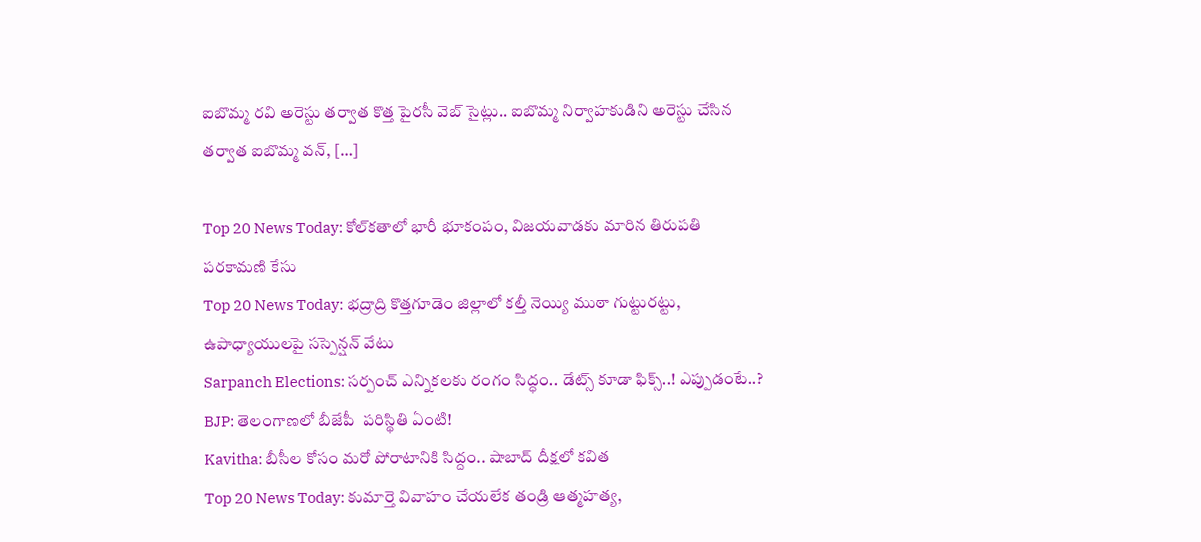ఐబొమ్మ రవి అరెస్టు తర్వాత కొత్త పైరసీ వెబ్ సైట్లు.. ఐబొమ్మ నిర్వాహకుడిని అరెస్టు చేసిన తర్వాత ఐబొమ్మ వన్, […]

Top 20 News Today: కోల్‌కతాలో భారీ భూకంపం, విజయవాడకు మారిన తిరుపతి పరకామణి కేసు
Top 20 News Today: భద్రాద్రి కొత్తగూడెం జిల్లాలో కల్తీ నెయ్యి ముఠా గుట్టురట్టు, ఉపాధ్యాయులపై సస్పెన్షన్ వేటు
Sarpanch Elections: సర్పంచ్ ఎన్నికలకు రంగం సిద్ధం.. డేట్స్ కూడా ఫిక్స్..! ఎప్పుడంటే..?
BJP: తెలంగాణలో బీజేపీ  పరిస్థితి ఏంటి!
Kavitha: బీసీల కోసం మరో పోరాటానికి సిద్దం.. షాబాద్ దీక్షలో కవిత
Top 20 News Today: కుమార్తె వివాహం చేయలేక తండ్రి ఆత్మహత్య,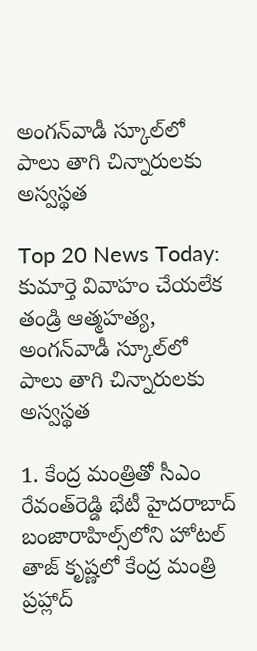అంగన్‌వాడీ స్కూల్‌లో పాలు తాగి చిన్నారులకు అస్వస్థత

Top 20 News Today: కుమార్తె వివాహం చేయలేక తండ్రి ఆత్మహత్య, అంగన్‌వాడీ స్కూల్‌లో పాలు తాగి చిన్నారులకు అస్వస్థత

1. కేంద్ర మంత్రితో సీఎం రేవంత్‌రెడ్డి భేటీ హైదరాబాద్‌ బంజారాహిల్స్‌లోని హోటల్‌ తాజ్‌ కృష్ణలో కేంద్ర మంత్రి ప్రహ్లాద్‌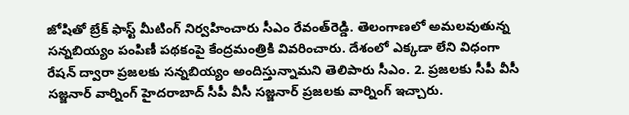జోషితో బ్రేక్‌ ఫాస్ట్‌ మీటింగ్‌ నిర్వహించారు సీఎం రేవంత్‌రెడ్డి. తెలంగాణలో అమలవుతున్న సన్నబియ్యం పంపిణీ పథకంపై కేంద్రమంత్రికి వివరించారు. దేశంలో ఎక్కడా లేని విధంగా రేషన్‌ ద్వారా ప్రజలకు సన్నబియ్యం అందిస్తున్నామని తెలిపారు సీఎం. 2. ప్రజలకు సీపీ వీసీ సజ్జనార్ వార్నింగ్ హైదరాబాద్ సీపీ వీసీ సజ్జనార్ ప్రజలకు వార్నింగ్ ఇచ్చారు.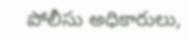పోలీసు అధికారులు,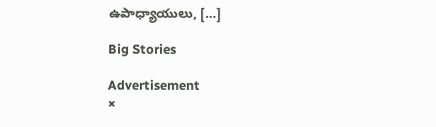ఉపాధ్యాయులు, […]

Big Stories

Advertisement
×